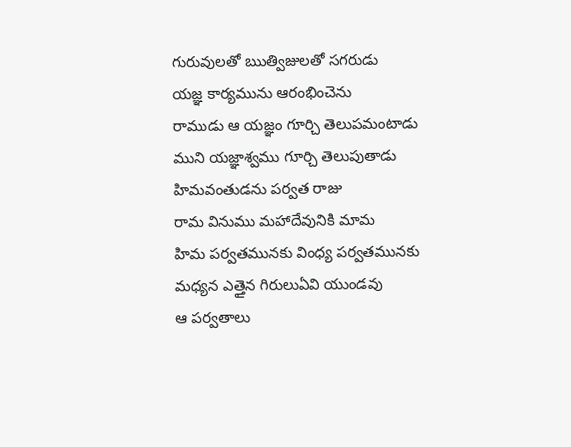గురువులతో ఋత్విజులతో సగరుడు
యజ్ఞ కార్యమును ఆరంభించెను
రాముడు ఆ యజ్ఞం గూర్చి తెలుపమంటాడు
ముని యజ్ఞాశ్వము గూర్చి తెలుపుతాడు
హిమవంతుడను పర్వత రాజు
రామ వినుము మహాదేవునికి మామ
హిమ పర్వతమునకు వింధ్య పర్వతమునకు
మధ్యన ఎత్తైన గిరులుఏవి యుండవు
ఆ పర్వతాలు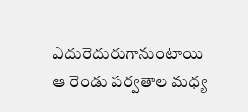ఎదురెదురుగానుంటాయి
ఆ రెండు పర్వతాల మధ్య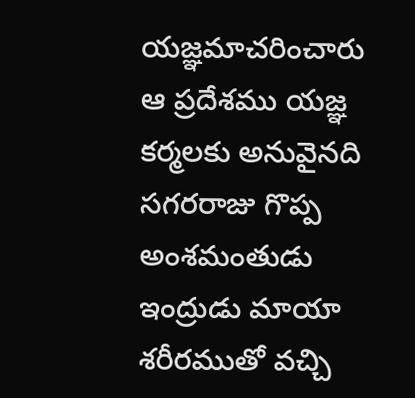యజ్ఞమాచరించారు
ఆ ప్రదేశము యజ్ఞ కర్మలకు అనువైనది
సగరరాజు గొప్ప అంశమంతుడు
ఇంద్రుడు మాయా శరీరముతో వచ్చి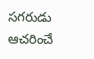సగరుడు ఆచరించే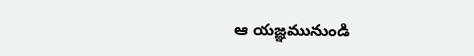ఆ యజ్ఞమునుండి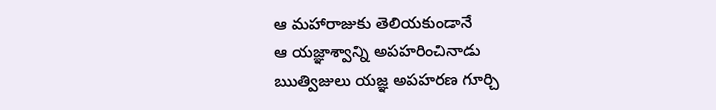ఆ మహారాజుకు తెలియకుండానే
ఆ యజ్ఞాశ్వాన్ని అపహరించినాడు
ఋత్విజులు యజ్ఞ అపహరణ గూర్చి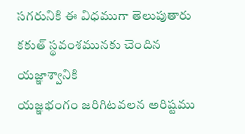సగరునికి ఈ విధముగా తెలుపుతారు
కకుత్ స్థవంశమునకు చెందిన యజ్ఞాశ్వానికి
యజ్ఞభంగం జరిగిటవలన అరిష్టము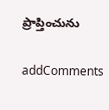ప్రాప్తించును

addComments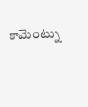కామెంట్ను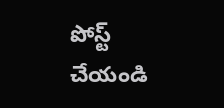పోస్ట్ చేయండి